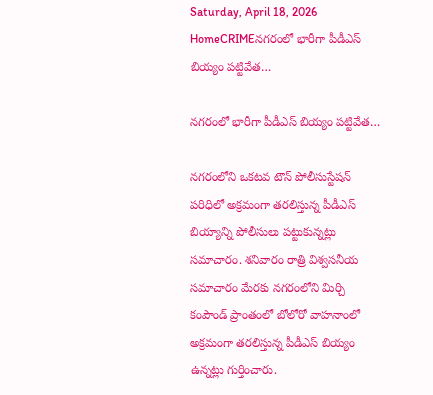Saturday, April 18, 2026
HomeCRIMEనగరంలో భారీగా పీడీఎస్ బియ్యం పట్టివేత…

నగరంలో భారీగా పీడీఎస్ బియ్యం పట్టివేత…

నగరంలోని ఒకటవ టౌన్‌ పోలీసుస్టేషన్‌ పరిధిలో అక్రమంగా తరలిస్తున్న పీడీఎస్‌ బియ్యాన్ని పోలీసులు పట్టుకున్నట్లు సమాచారం. శనివారం రాత్రి విశ్వసనీయ సమాచారం మేరకు నగరంలోని మిర్చి కంపౌండ్ ప్రాంతంలో బోలోరో వాహనాంలో అక్రమంగా తరలిస్తున్న పీడీఎస్‌ బియ్యం ఉన్నట్లు గుర్తించారు.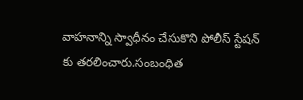వాహనాన్ని స్వాధీనం చేసుకొని పోలీస్ స్టేషన్ కు తరలించారు.సంబంధిత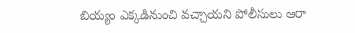బియ్యం ఎక్కడినుంచి వచ్చాయని పోలీసులు ఆరా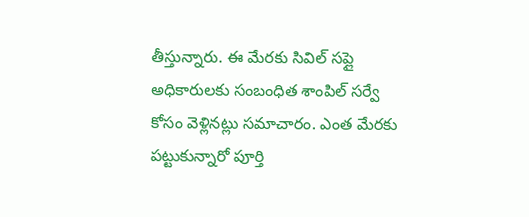తీస్తున్నారు. ఈ మేరకు సివిల్ సప్లై అధికారులకు సంబంధిత శాంపిల్ సర్వే కోసం వెళ్లినట్లు సమాచారం. ఎంత మేరకు పట్టుకున్నారో పూర్తి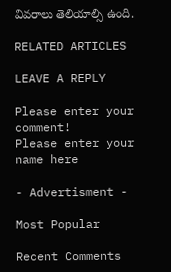వివరాలు తెలియాల్సి ఉంది.

RELATED ARTICLES

LEAVE A REPLY

Please enter your comment!
Please enter your name here

- Advertisment -

Most Popular

Recent Comments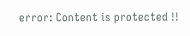error: Content is protected !!